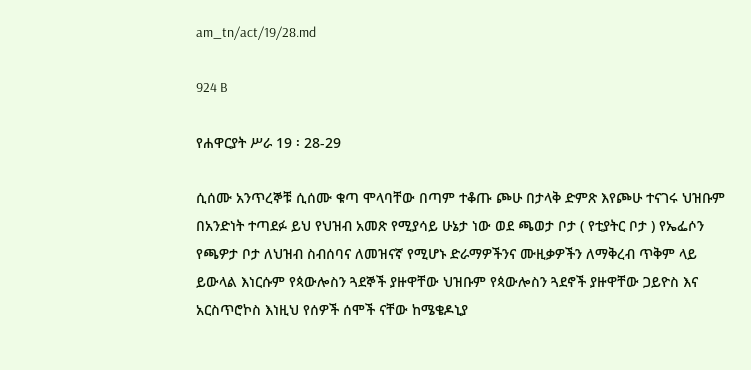am_tn/act/19/28.md

924 B

የሐዋርያት ሥራ 19 ፡ 28-29

ሲሰሙ አንጥረኞቹ ሲሰሙ ቁጣ ሞላባቸው በጣም ተቆጡ ጮሁ በታላቅ ድምጽ እየጮሁ ተናገሩ ህዝቡም በአንድነት ተጣደፉ ይህ የህዝብ አመጽ የሚያሳይ ሁኔታ ነው ወደ ጫወታ ቦታ ( የቲያትር ቦታ ) የኤፌሶን የጫዎታ ቦታ ለህዝብ ስብሰባና ለመዝናኛ የሚሆኑ ድራማዎችንና ሙዚቃዎችን ለማቅረብ ጥቅም ላይ ይውላል እነርሱም የጳውሎስን ጓደኞች ያዙዋቸው ህዝቡም የጳውሎስን ጓደኖች ያዙዋቸው ጋይዮስ እና አርስጥሮኮስ እነዚህ የሰዎች ሰሞች ናቸው ከሜቄዶኒያ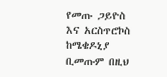የመጡ ጋይዮስ እና አርስጥሮኮስ ከሜቄዶኒያ ቢመጡም በዚህ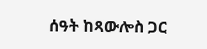ሰዓት ከጻውሎስ ጋር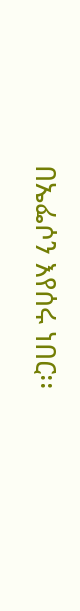በኤፌሶን እየሰሩ ነበር፡፡